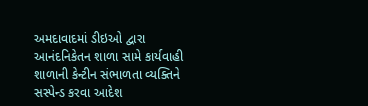અમદાવાદમાં ડીઇઓ દ્વારા આનંદનિકેતન શાળા સામે કાર્યવાહી
શાળાની કેન્ટીન સંભાળતા વ્યક્તિને સસ્પેન્ડ કરવા આદેશ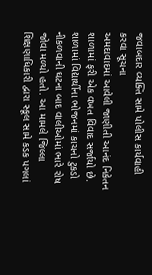જવાબદાર વ્યક્તિ સામે પોલીસ કાર્યવાહી કરવા સૂચના
અમદાવાદમાં આવેલી જાણીતી આનંદ નિકેતન શાળામાં ફરી એક વખત વિવાદ સર્જાયો છે. શાળામાં વિદ્યાર્થીના ભોજનમાં કાચનો ટુકડો નીકળવાની ઘટના બાદ વાલીઓમાં ભારે રોષ જોવા મળ્યો હતો. આ મામલે જિલ્લા શિક્ષણાધિકારી દ્વારા સ્કૂલ સામે કડક પગલાં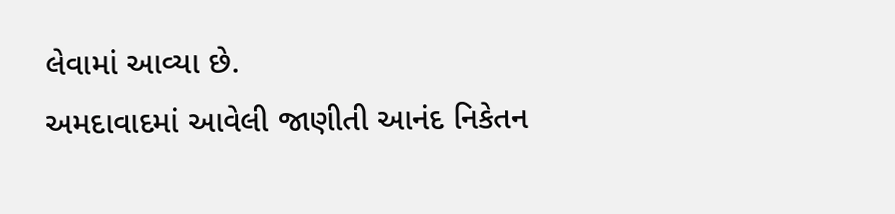લેવામાં આવ્યા છે.
અમદાવાદમાં આવેલી જાણીતી આનંદ નિકેતન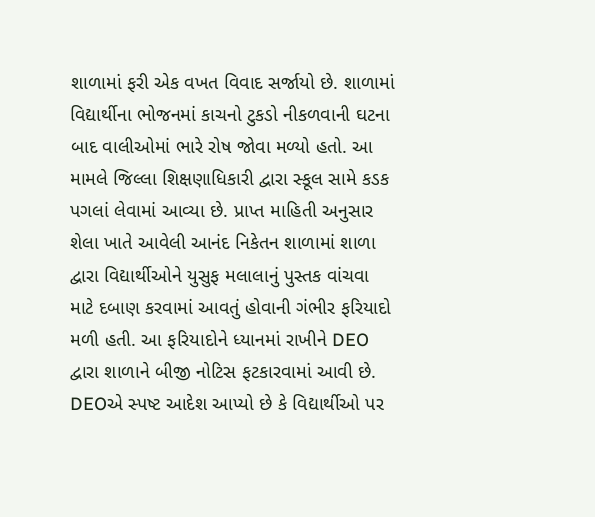શાળામાં ફરી એક વખત વિવાદ સર્જાયો છે. શાળામાં વિદ્યાર્થીના ભોજનમાં કાચનો ટુકડો નીકળવાની ઘટના બાદ વાલીઓમાં ભારે રોષ જોવા મળ્યો હતો. આ મામલે જિલ્લા શિક્ષણાધિકારી દ્વારા સ્કૂલ સામે કડક પગલાં લેવામાં આવ્યા છે. પ્રાપ્ત માહિતી અનુસાર શેલા ખાતે આવેલી આનંદ નિકેતન શાળામાં શાળા દ્વારા વિદ્યાર્થીઓને યુસુફ મલાલાનું પુસ્તક વાંચવા માટે દબાણ કરવામાં આવતું હોવાની ગંભીર ફરિયાદો મળી હતી. આ ફરિયાદોને ધ્યાનમાં રાખીને DEO દ્વારા શાળાને બીજી નોટિસ ફટકારવામાં આવી છે. DEOએ સ્પષ્ટ આદેશ આપ્યો છે કે વિદ્યાર્થીઓ પર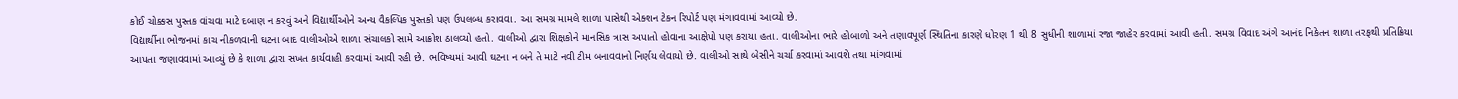કોઈ ચોક્કસ પુસ્તક વાંચવા માટે દબાણ ન કરવું અને વિદ્યાર્થીઓને અન્ય વૈકલ્પિક પુસ્તકો પણ ઉપલબ્ધ કરાવવા. આ સમગ્ર મામલે શાળા પાસેથી એક્શન ટેકન રિપોર્ટ પણ મંગાવવામાં આવ્યો છે.
વિદ્યાર્થીના ભોજનમાં કાચ નીકળવાની ઘટના બાદ વાલીઓએ શાળા સંચાલકો સામે આક્રોશ ઠાલવ્યો હતો. વાલીઓ દ્વારા શિક્ષકોને માનસિક ત્રાસ અપાતો હોવાના આક્ષેપો પણ કરાયા હતા. વાલીઓના ભારે હોબાળો અને તણાવપૂર્ણ સ્થિતિના કારણે ધોરણ 1 થી 8 સુધીની શાળામાં રજા જાહેર કરવામાં આવી હતી. સમગ્ર વિવાદ અંગે આનંદ નિકેતન શાળા તરફથી પ્રતિક્રિયા આપતા જણાવવામાં આવ્યું છે કે શાળા દ્વારા સખત કાર્યવાહી કરવામાં આવી રહી છે. ભવિષ્યમાં આવી ઘટના ન બને તે માટે નવી ટીમ બનાવવાનો નિર્ણય લેવાયો છે. વાલીઓ સાથે બેસીને ચર્ચા કરવામાં આવશે તથા માંગવામાં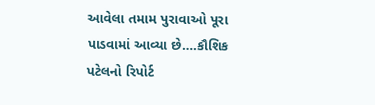આવેલા તમામ પુરાવાઓ પૂરા પાડવામાં આવ્યા છે….કૌશિક પટેલનો રિપોર્ટ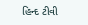હિન્દ ટીવી